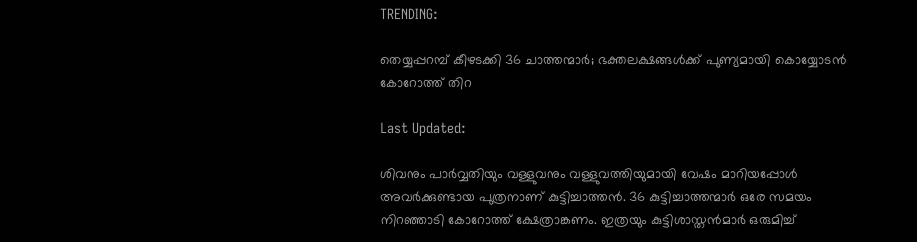TRENDING:

തെയ്യപ്പറമ്പ് കീഴടക്കി 36 ചാത്തന്മാർ; ഭക്തലക്ഷങ്ങൾക്ക് പുണ്യമായി കൊയ്യോടൻ കോറോത്ത് തിറ

Last Updated:

ശിവനും പാര്‍വ്വതിയും വള്ളുവനും വള്ളുവത്തിയുമായി വേഷം മാറിയപ്പോള്‍ അവര്‍ക്കുണ്ടായ പുത്രനാണ് കുട്ടിച്ചാത്തന്‍. 36 കുട്ടിച്ചാത്തന്മാര്‍ ഒരേ സമയം നിറഞ്ഞാടി കോറോത്ത് ക്ഷേത്രാങ്കണം. ഇത്രയും കുട്ടിശാസ്തന്‍മാര്‍ ഒരുമിച്ച്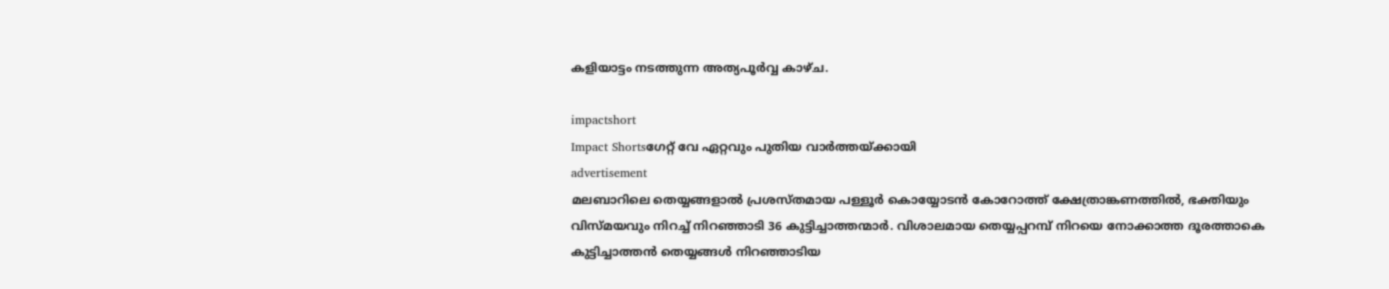കളിയാട്ടം നടത്തുന്ന അത്യപൂര്‍വ്വ കാഴ്ച.

impactshort
Impact Shortsഗേറ്റ് വേ ഏറ്റവും പുതിയ വാർത്തയ്ക്കായി
advertisement
മലബാറിലെ തെയ്യങ്ങളാല്‍ പ്രശസ്തമായ പള്ളൂര്‍ കൊയ്യോടന്‍ കോറോത്ത് ക്ഷേത്രാങ്കണത്തില്‍, ഭക്തിയും വിസ്മയവും നിറച്ച് നിറഞ്ഞാടി 36 കുട്ടിച്ചാത്തന്മാര്‍. വിശാലമായ തെയ്യപ്പറമ്പ് നിറയെ നോക്കാത്ത ദൂരത്താകെ കുട്ടിച്ചാത്തന്‍ തെയ്യങ്ങള്‍ നിറഞ്ഞാടിയ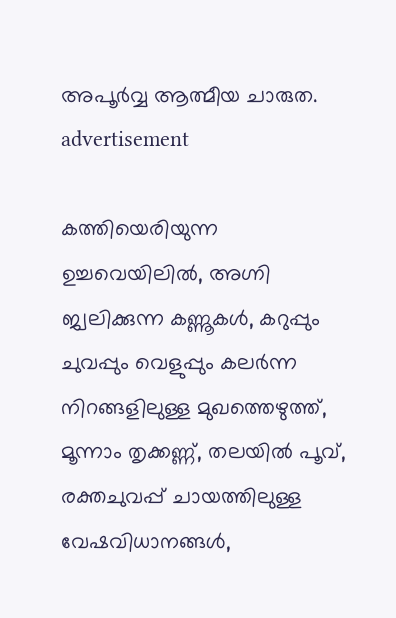അപൂര്‍വ്വ ആത്മീയ ചാരുത.
advertisement

കത്തിയെരിയുന്ന ഉച്ചവെയിലില്‍, അഗ്നി ജ്വലിക്കുന്ന കണ്ണൂകള്‍, കറുപ്പും ചുവപ്പും വെളുപ്പും കലര്‍ന്ന നിറങ്ങളിലുള്ള മുഖത്തെഴുത്ത്, മൂന്നാം തൃക്കണ്ണ്, തലയില്‍ പൂവ്, രക്തചുവപ്പ് ചായത്തിലുള്ള വേഷവിധാനങ്ങള്‍,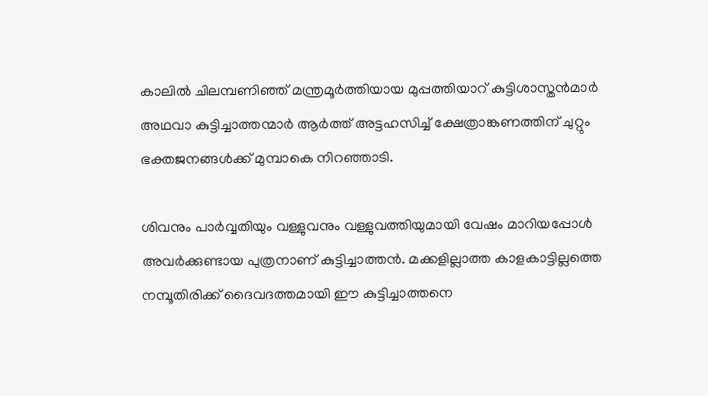കാലില്‍ ചിലമ്പണിഞ്ഞ് മന്ത്രമൂര്‍ത്തിയായ മുപ്പത്തിയാറ് കുട്ടിശാസ്തന്‍മാര്‍ അഥവാ കുട്ടിച്ചാത്തന്മാര്‍ ആര്‍ത്ത് അട്ടഹസിച്ച് ക്ഷേത്രാങ്കണത്തിന് ചുറ്റും ഭക്തജനങ്ങള്‍ക്ക് മുമ്പാകെ നിറഞ്ഞാടി.

ശിവനും പാര്‍വ്വതിയും വള്ളുവനും വള്ളുവത്തിയുമായി വേഷം മാറിയപ്പോള്‍ അവര്‍ക്കുണ്ടായ പുത്രനാണ് കുട്ടിച്ചാത്തന്‍. മക്കളില്ലാത്ത കാളകാട്ടില്ലത്തെ നമ്പൂതിരിക്ക് ദൈവദത്തമായി ഈ കുട്ടിച്ചാത്തനെ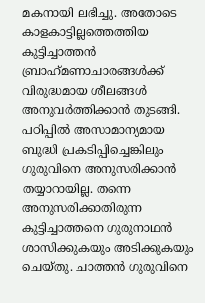മകനായി ലഭിച്ചു. അതോടെ കാളകാട്ടില്ലത്തെത്തിയ കുട്ടിച്ചാത്തന്‍ ബ്രാഹ്‌മണാചാരങ്ങള്‍ക്ക് വിരുദ്ധമായ ശീലങ്ങള്‍ അനുവര്‍ത്തിക്കാന്‍ തുടങ്ങി. പഠിപ്പില്‍ അസാമാന്യമായ ബുദ്ധി പ്രകടിപ്പിച്ചെങ്കിലും ഗുരുവിനെ അനുസരിക്കാന്‍ തയ്യാറായില്ല. തന്നെ അനുസരിക്കാതിരുന്ന കുട്ടിച്ചാത്തനെ ഗുരുനാഥന്‍ ശാസിക്കുകയും അടിക്കുകയും ചെയ്തു. ചാത്തന്‍ ഗുരുവിനെ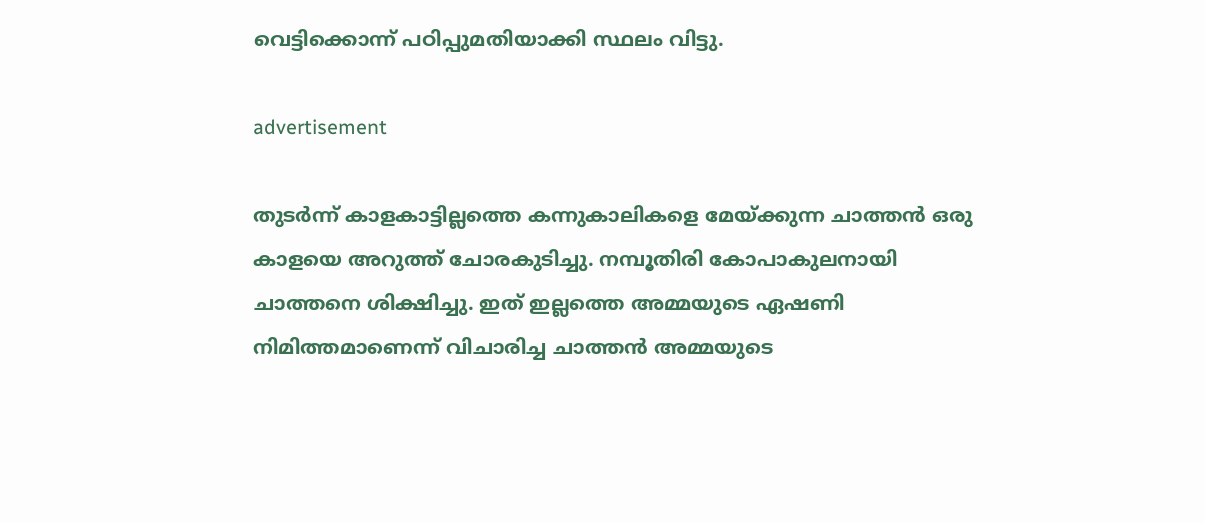വെട്ടിക്കൊന്ന് പഠിപ്പുമതിയാക്കി സ്ഥലം വിട്ടു.

advertisement

തുടര്‍ന്ന് കാളകാട്ടില്ലത്തെ കന്നുകാലികളെ മേയ്ക്കുന്ന ചാത്തന്‍ ഒരു കാളയെ അറുത്ത് ചോരകുടിച്ചു. നമ്പൂതിരി കോപാകുലനായി ചാത്തനെ ശിക്ഷിച്ചു. ഇത് ഇല്ലത്തെ അമ്മയുടെ ഏഷണി നിമിത്തമാണെന്ന് വിചാരിച്ച ചാത്തന്‍ അമ്മയുടെ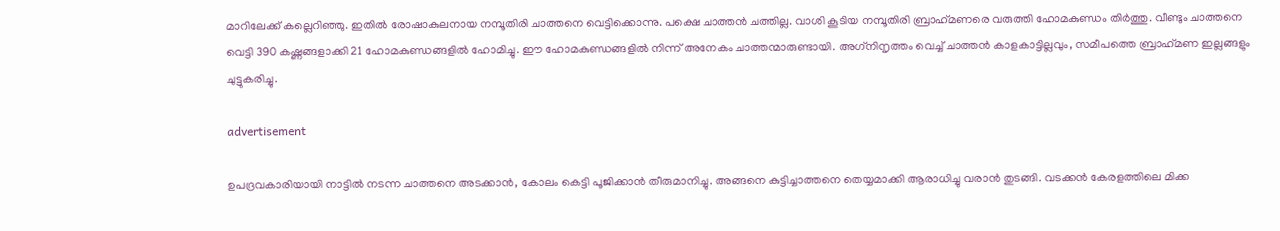മാറിലേക്ക് കല്ലെറിഞ്ഞു. ഇതില്‍ രോഷാകുലനായ നമ്പൂതിരി ചാത്തനെ വെട്ടിക്കൊന്നു. പക്ഷെ ചാത്തന്‍ ചത്തില്ല. വാശി കൂടിയ നമ്പൂതിരി ബ്രാഹ്‌മണരെ വരുത്തി ഹോമകുണ്ഡം തിര്‍ത്തു. വീണ്ടും ചാത്തനെ വെട്ടി 390 കഷ്ണങ്ങളാക്കി 21 ഹോമകുണ്ഡങ്ങളില്‍ ഹോമിച്ചു. ഈ ഹോമകുണ്ഡങ്ങളില്‍ നിന്ന് അനേകം ചാത്തന്മാരുണ്ടായി. അഗ്‌നിനൃത്തം വെച്ച് ചാത്തന്‍ കാളകാട്ടില്ലവും, സമീപത്തെ ബ്രാഹ്‌മണ ഇല്ലങ്ങളും ചുട്ടുകരിച്ചു.

advertisement

ഉപദ്രവകാരിയായി നാട്ടില്‍ നടന്ന ചാത്തനെ അടക്കാന്‍, കോലം കെട്ടി പൂജിക്കാന്‍ തീരുമാനിച്ചു. അങ്ങനെ കുട്ടിച്ചാത്തനെ തെയ്യമാക്കി ആരാധിച്ചു വരാന്‍ തുടങ്ങി. വടക്കന്‍ കേരളത്തിലെ മിക്ക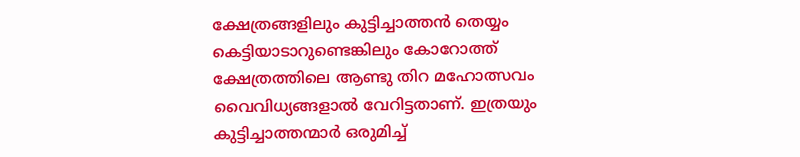ക്ഷേത്രങ്ങളിലും കുട്ടിച്ചാത്തന്‍ തെയ്യം കെട്ടിയാടാറുണ്ടെങ്കിലും കോറോത്ത് ക്ഷേത്രത്തിലെ ആണ്ടു തിറ മഹോത്സവം വൈവിധ്യങ്ങളാല്‍ വേറിട്ടതാണ്. ഇത്രയും കുട്ടിച്ചാത്തന്മാര്‍ ഒരുമിച്ച്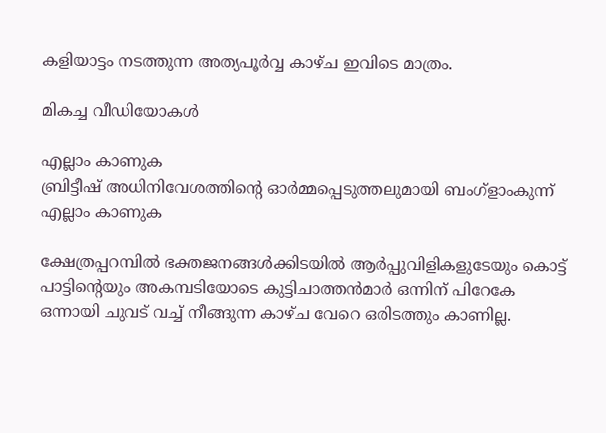കളിയാട്ടം നടത്തുന്ന അത്യപൂര്‍വ്വ കാഴ്ച ഇവിടെ മാത്രം.

മികച്ച വീഡിയോകൾ

എല്ലാം കാണുക
ബ്രിട്ടീഷ് അധിനിവേശത്തിൻ്റെ ഓർമ്മപ്പെടുത്തലുമായി ബംഗ്ളാംകുന്ന്
എല്ലാം കാണുക

ക്ഷേത്രപ്പറമ്പില്‍ ഭക്തജനങ്ങള്‍ക്കിടയില്‍ ആര്‍പ്പുവിളികളുടേയും കൊട്ട് പാട്ടിൻ്റെയും അകമ്പടിയോടെ കുട്ടിചാത്തന്‍മാര്‍ ഒന്നിന് പിറേകേ ഒന്നായി ചുവട് വച്ച് നീങ്ങുന്ന കാഴ്ച വേറെ ഒരിടത്തും കാണില്ല.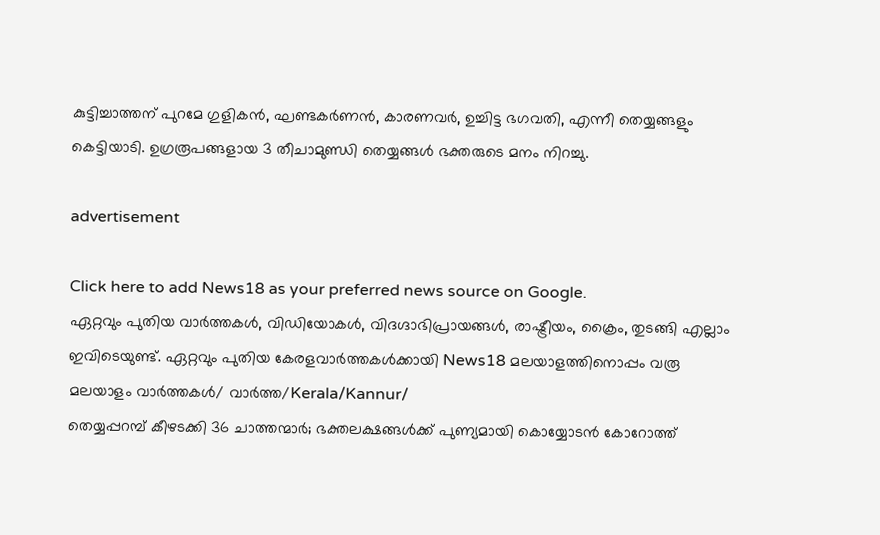കുട്ടിച്ചാത്തന് പുറമേ ഗുളികന്‍, ഘണ്ടകര്‍ണന്‍, കാരണവര്‍, ഉച്ചിട്ട ഭഗവതി, എന്നീ തെയ്യങ്ങളും കെട്ടിയാടി. ഉഗ്രരൂപങ്ങളായ 3 തീചാമുണ്ഡി തെയ്യങ്ങള്‍ ഭക്തരുടെ മനം നിറച്ചു.

advertisement

Click here to add News18 as your preferred news source on Google.
ഏറ്റവും പുതിയ വാർത്തകൾ, വിഡിയോകൾ, വിദഗ്ദാഭിപ്രായങ്ങൾ, രാഷ്ട്രീയം, ക്രൈം, തുടങ്ങി എല്ലാം ഇവിടെയുണ്ട്. ഏറ്റവും പുതിയ കേരളവാർത്തകൾക്കായി News18 മലയാളത്തിനൊപ്പം വരൂ
മലയാളം വാർത്തകൾ/ വാർത്ത/Kerala/Kannur/
തെയ്യപ്പറമ്പ് കീഴടക്കി 36 ചാത്തന്മാർ; ഭക്തലക്ഷങ്ങൾക്ക് പുണ്യമായി കൊയ്യോടൻ കോറോത്ത്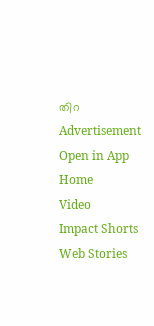തിറ
Advertisement
Open in App
Home
Video
Impact Shorts
Web Stories